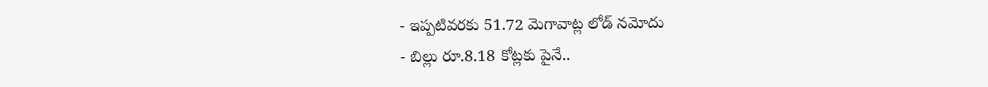- ఇప్పటివరకు 51.72 మెగావాట్ల లోడ్ నమోదు
- బిల్లు రూ.8.18 కోట్లకు పైనే..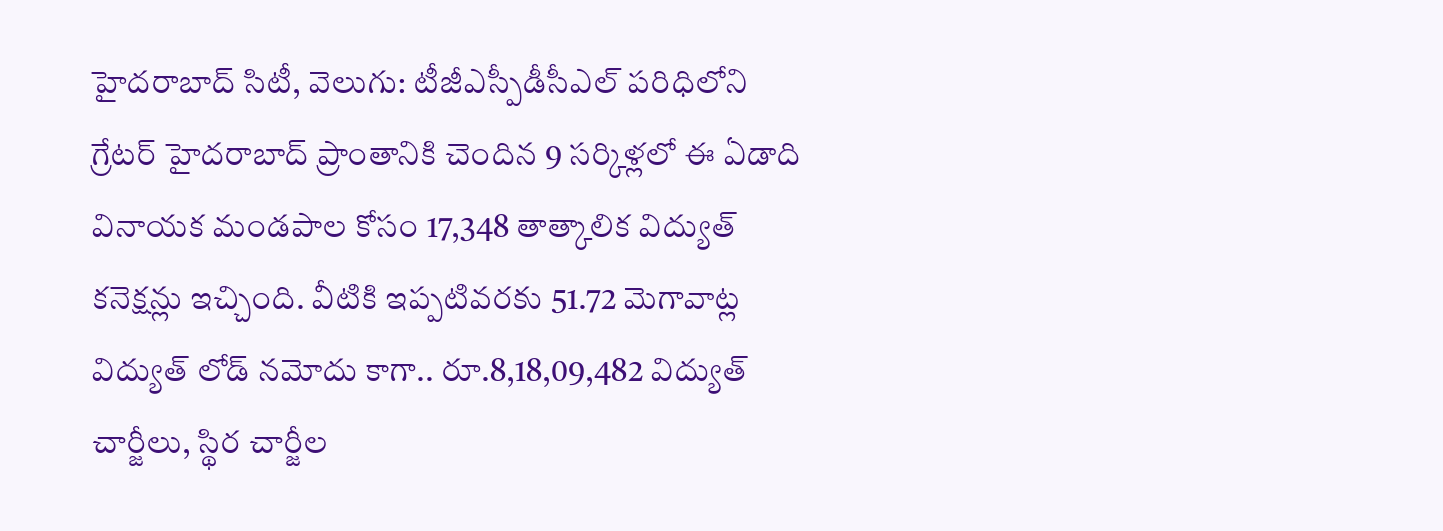హైదరాబాద్ సిటీ, వెలుగు: టీజీఎస్పీడీసీఎల్ పరిధిలోని గ్రేటర్ హైదరాబాద్ ప్రాంతానికి చెందిన 9 సర్కిళ్లలో ఈ ఏడాది వినాయక మండపాల కోసం 17,348 తాత్కాలిక విద్యుత్ కనెక్షన్లు ఇచ్చింది. వీటికి ఇప్పటివరకు 51.72 మెగావాట్ల విద్యుత్ లోడ్ నమోదు కాగా.. రూ.8,18,09,482 విద్యుత్ చార్జీలు, స్థిర చార్జీల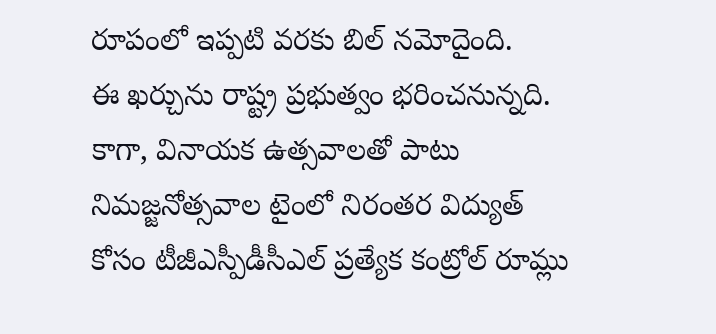రూపంలో ఇప్పటి వరకు బిల్ నమోదైంది.
ఈ ఖర్చును రాష్ట్ర ప్రభుత్వం భరించనున్నది. కాగా, వినాయక ఉత్సవాలతో పాటు నిమజ్జనోత్సవాల టైంలో నిరంతర విద్యుత్ కోసం టీజీఎస్పీడీసీఎల్ ప్రత్యేక కంట్రోల్ రూమ్లు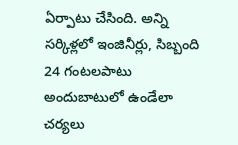ఏర్పాటు చేసింది. అన్ని సర్కిళ్లలో ఇంజినీర్లు, సిబ్బంది 24 గంటలపాటు అందుబాటులో ఉండేలా చర్యలు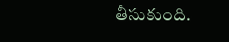తీసుకుంది.